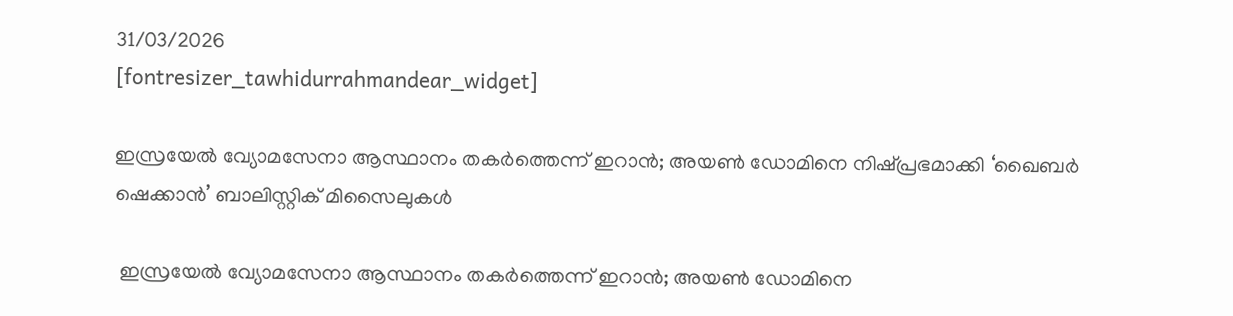31/03/2026
[fontresizer_tawhidurrahmandear_widget]

ഇസ്രയേൽ വ്യോമസേനാ ആസ്ഥാനം തകർത്തെന്ന് ഇറാൻ; അയൺ ഡോമിനെ നിഷ്പ്രഭമാക്കി ‘ഖൈബർ ഷെക്കാൻ’ ബാലിസ്റ്റിക് മിസൈലുകൾ

 ഇസ്രയേൽ വ്യോമസേനാ ആസ്ഥാനം തകർത്തെന്ന് ഇറാൻ; അയൺ ഡോമിനെ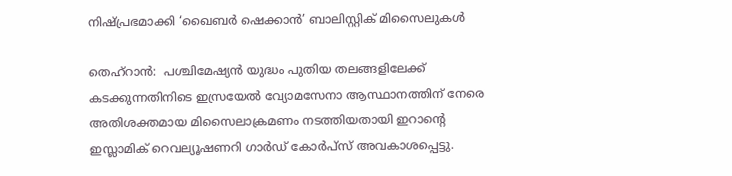നിഷ്പ്രഭമാക്കി ‘ഖൈബർ ഷെക്കാൻ’ ബാലിസ്റ്റിക് മിസൈലുകൾ

തെഹ്‌റാൻ:  പശ്ചിമേഷ്യൻ യുദ്ധം പുതിയ തലങ്ങളിലേക്ക് കടക്കുന്നതിനിടെ ഇസ്രയേൽ വ്യോമസേനാ ആസ്ഥാനത്തിന് നേരെ അതിശക്തമായ മിസൈലാക്രമണം നടത്തിയതായി ഇറാന്റെ ഇസ്ലാമിക് റെവല്യൂഷണറി ഗാർഡ് കോർപ്സ് അവകാശപ്പെട്ടു.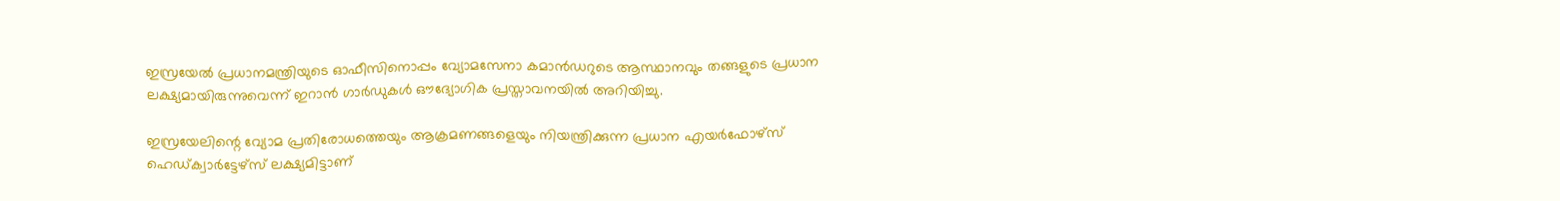ഇസ്രയേൽ പ്രധാനമന്ത്രിയുടെ ഓഫീസിനൊപ്പം വ്യോമസേനാ കമാൻഡറുടെ ആസ്ഥാനവും തങ്ങളുടെ പ്രധാന ലക്ഷ്യമായിരുന്നുവെന്ന് ഇറാൻ ഗാർഡുകൾ ഔദ്യോഗിക പ്രസ്താവനയിൽ അറിയിച്ചു.

ഇസ്രയേലിന്റെ വ്യോമ പ്രതിരോധത്തെയും ആക്രമണങ്ങളെയും നിയന്ത്രിക്കുന്ന പ്രധാന എയർഫോഴ്സ് ഹെഡ്ക്വാർട്ടേഴ്സ് ലക്ഷ്യമിട്ടാണ്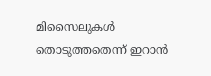മിസൈലുകൾ തൊടുത്തതെന്ന് ഇറാൻ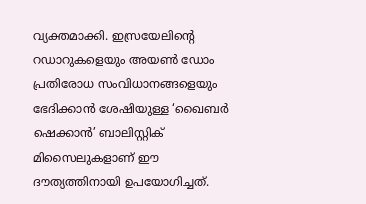വ്യക്തമാക്കി. ഇസ്രയേലിന്റെ റഡാറുകളെയും അയൺ ഡോം പ്രതിരോധ സംവിധാനങ്ങളെയും ഭേദിക്കാൻ ശേഷിയുള്ള ‘ഖൈബർ ഷെക്കാൻ’ ബാലിസ്റ്റിക് മിസൈലുകളാണ് ഈ ദൗത്യത്തിനായി ഉപയോഗിച്ചത്.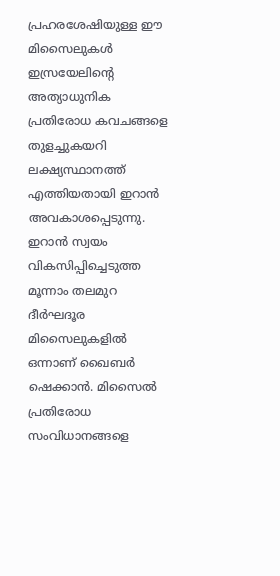പ്രഹരശേഷിയുള്ള ഈ മിസൈലുകൾ ഇസ്രയേലിന്റെ അത്യാധുനിക പ്രതിരോധ കവചങ്ങളെ തുളച്ചുകയറി ലക്ഷ്യസ്ഥാനത്ത് എത്തിയതായി ഇറാൻ അവകാശപ്പെടുന്നു. ഇറാൻ സ്വയം വികസിപ്പിച്ചെടുത്ത മൂന്നാം തലമുറ ദീർഘദൂര മിസൈലുകളിൽ ഒന്നാണ് ഖൈബർ ഷെക്കാൻ. മിസൈൽ പ്രതിരോധ സംവിധാനങ്ങളെ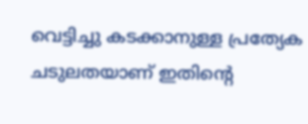വെട്ടിച്ചു കടക്കാനുള്ള പ്രത്യേക ചടുലതയാണ് ഇതിന്റെ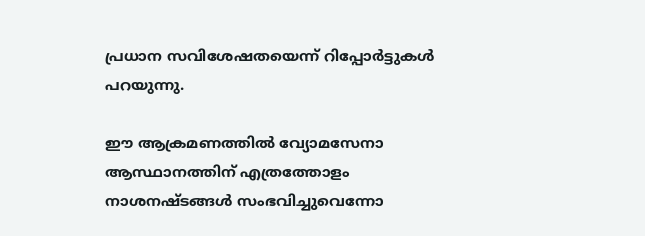പ്രധാന സവിശേഷതയെന്ന് റിപ്പോർട്ടുകൾ പറയുന്നു.

ഈ ആക്രമണത്തിൽ വ്യോമസേനാ ആസ്ഥാനത്തിന് എത്രത്തോളം നാശനഷ്ടങ്ങൾ സംഭവിച്ചുവെന്നോ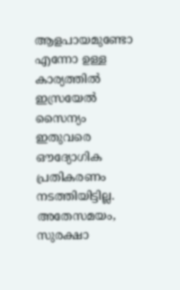ആളപായമുണ്ടോ എന്നോ ഉള്ള കാര്യത്തിൽ ഇസ്രയേൽ സൈന്യം ഇതുവരെ ഔദ്യോഗിക പ്രതികരണം നടത്തിയിട്ടില്ല. അതേസമയം, സുരക്ഷാ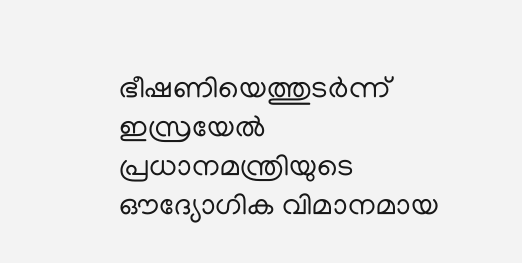ഭീഷണിയെത്തുടർന്ന് ഇസ്രയേൽ പ്രധാനമന്ത്രിയുടെ ഔദ്യോഗിക വിമാനമായ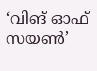‘വിങ് ഓഫ് സയൺ’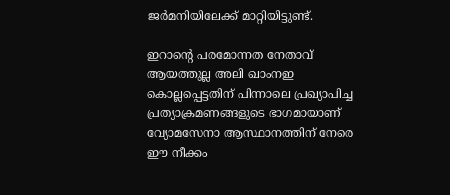ജർമനിയിലേക്ക് മാറ്റിയിട്ടുണ്ട്.

ഇറാന്റെ പരമോന്നത നേതാവ് ആയത്തുല്ല അലി ഖാംനഇ കൊല്ലപ്പെട്ടതിന് പിന്നാലെ പ്രഖ്യാപിച്ച പ്രത്യാക്രമണങ്ങളുടെ ഭാഗമായാണ് വ്യോമസേനാ ആസ്ഥാനത്തിന് നേരെ ഈ നീക്കം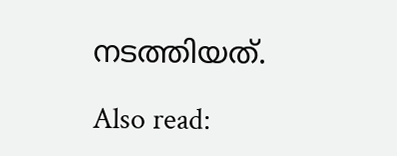നടത്തിയത്.

Also read: